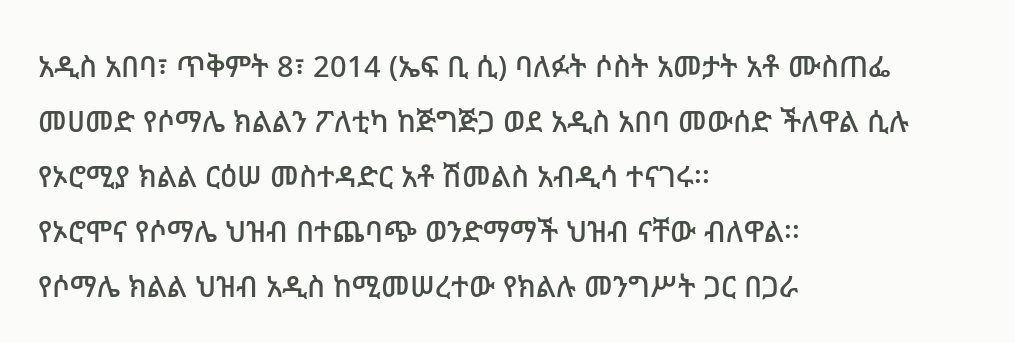አዲስ አበባ፣ ጥቅምት 8፣ 2014 (ኤፍ ቢ ሲ) ባለፉት ሶስት አመታት አቶ ሙስጠፌ መሀመድ የሶማሌ ክልልን ፖለቲካ ከጅግጅጋ ወደ አዲስ አበባ መውሰድ ችለዋል ሲሉ የኦሮሚያ ክልል ርዕሠ መስተዳድር አቶ ሽመልስ አብዲሳ ተናገሩ፡፡
የኦሮሞና የሶማሌ ህዝብ በተጨባጭ ወንድማማች ህዝብ ናቸው ብለዋል፡፡
የሶማሌ ክልል ህዝብ አዲስ ከሚመሠረተው የክልሉ መንግሥት ጋር በጋራ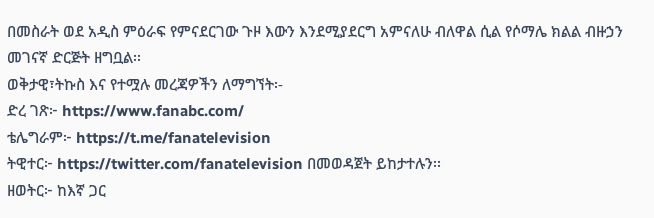በመስራት ወደ አዲስ ምዕራፍ የምናደርገው ጉዞ እውን እንደሚያደርግ አምናለሁ ብለዋል ሲል የሶማሌ ክልል ብዙኃን መገናኛ ድርጅት ዘግቧል፡፡
ወቅታዊ፣ትኩስ እና የተሟሉ መረጃዎችን ለማግኘት፡-
ድረ ገጽ፦ https://www.fanabc.com/
ቴሌግራም፦ https://t.me/fanatelevision
ትዊተር፦ https://twitter.com/fanatelevision በመወዳጀት ይከታተሉን፡፡
ዘወትር፦ ከእኛ ጋር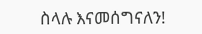ስላሉ እናመሰግናለን!